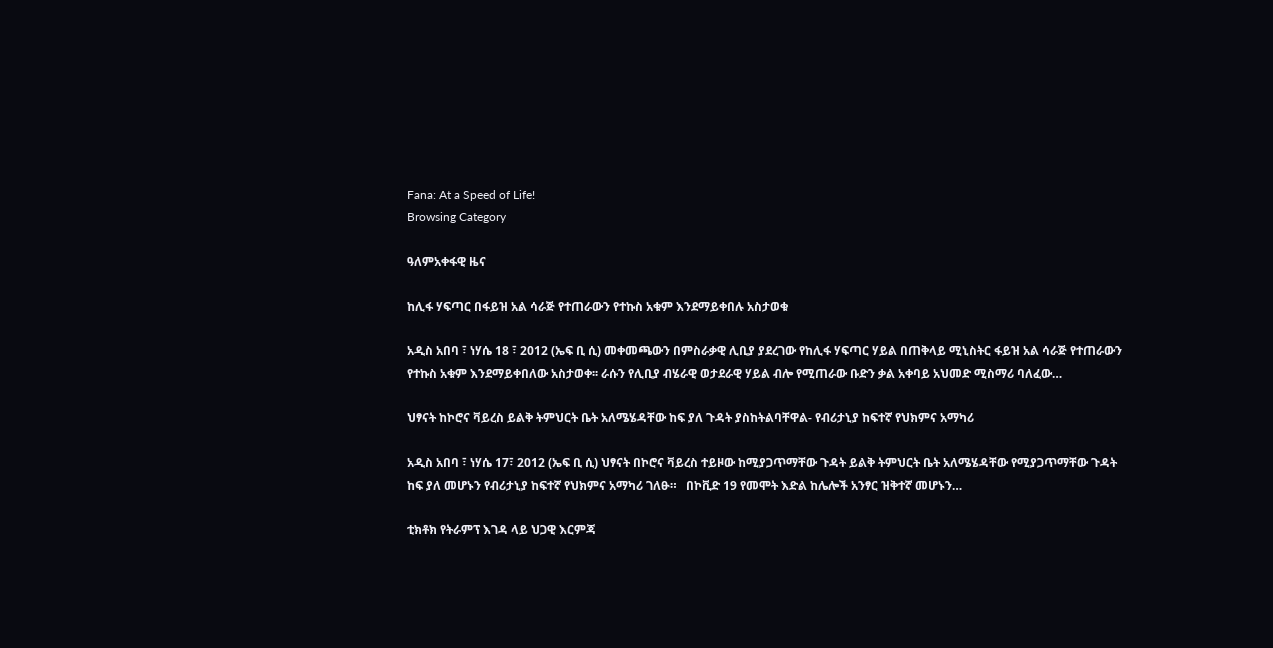Fana: At a Speed of Life!
Browsing Category

ዓለምአቀፋዊ ዜና

ከሊፋ ሃፍጣር በፋይዝ አል ሳራጅ የተጠራውን የተኩስ አቁም እንደማይቀበሉ አስታወቁ

አዲስ አበባ ፣ ነሃሴ 18 ፣ 2012 (ኤፍ ቢ ሲ) መቀመጫውን በምስራቃዊ ሊቢያ ያደረገው የከሊፋ ሃፍጣር ሃይል በጠቅላይ ሚኒስትር ፋይዝ አል ሳራጅ የተጠራውን የተኩስ አቁም እንደማይቀበለው አስታወቀ፡፡ ራሱን የሊቢያ ብሄራዊ ወታደራዊ ሃይል ብሎ የሚጠራው ቡድን ቃል አቀባይ አህመድ ሚስማሪ ባለፈው…

ህፃናት ከኮሮና ቫይረስ ይልቅ ትምህርት ቤት አለሜሄዳቸው ከፍ ያለ ጉዳት ያስከትልባቸዋል- የብሪታኒያ ከፍተኛ የህክምና አማካሪ

አዲስ አበባ ፣ ነሃሴ 17፣ 2012 (ኤፍ ቢ ሲ) ህፃናት በኮሮና ቫይረስ ተይዞው ከሚያጋጥማቸው ጉዳት ይልቅ ትምህርት ቤት አለሜሄዳቸው የሚያጋጥማቸው ጉዳት ከፍ ያለ መሆኑን የብሪታኒያ ከፍተኛ የህክምና አማካሪ ገለፁ።   በኮቪድ 19 የመሞት እድል ከሌሎች አንፃር ዝቅተኛ መሆኑን…

ቲክቶክ የትራምፕ እገዳ ላይ ህጋዊ እርምጃ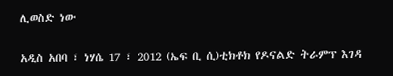ሊወስድ ነው

አዲስ አበባ ፣ ነሃሴ 17 ፣ 2012 (ኤፍ ቢ ሲ)ቲክቶክ የዶናልድ ትራምፕ እገዳ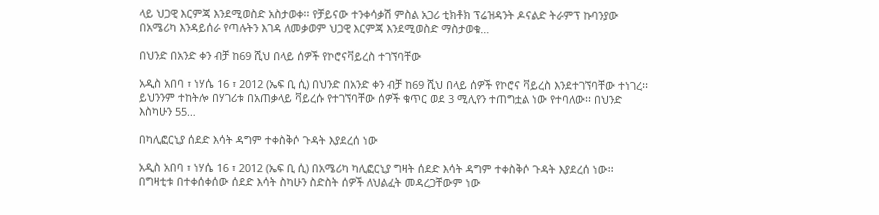ላይ ህጋዊ እርምጃ እንደሚወስድ አስታወቀ፡፡ የቻይናው ተንቀሳቃሽ ምስል አጋሪ ቲክቶክ ፕሬዝዳንት ዶናልድ ትራምፕ ኩባንያው በአሜሪካ እንዳይሰራ የጣሉትን እገዳ ለመቃወም ህጋዊ እርምጃ እንደሚወስድ ማስታወቁ…

በህንድ በአንድ ቀን ብቻ ከ69 ሺህ በላይ ሰዎች የኮሮናቫይረስ ተገኘባቸው

አዲስ አበባ ፣ ነሃሴ 16 ፣ 2012 (ኤፍ ቢ ሲ) በህንድ በአንድ ቀን ብቻ ከ69 ሺህ በላይ ሰዎች የኮሮና ቫይረስ እንደተገኘባቸው ተነገረ፡፡ ይህንንም ተከትሎ በሃገሪቱ በአጠቃላይ ቫይረሱ የተገኘባቸው ሰዎች ቁጥር ወደ 3 ሚሊየን ተጠግቷል ነው የተባለው፡፡ በህንድ እስካሁን 55…

በካሊፎርኒያ ሰደድ እሳት ዳግም ተቀስቅሶ ጉዳት እያደረሰ ነው

አዲስ አበባ ፣ ነሃሴ 16 ፣ 2012 (ኤፍ ቢ ሲ) በአሜሪካ ካሊፎርኒያ ግዛት ሰደድ እሳት ዳግም ተቀስቅሶ ጉዳት እያደረሰ ነው፡፡ በግዛቲቱ በተቀሰቀሰው ሰደድ እሳት ስካሁን ስድስት ሰዎች ለህልፈት መዳረጋቸውም ነው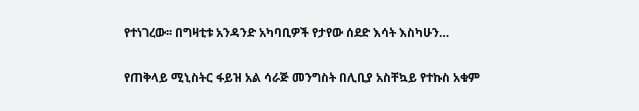የተነገረው፡፡ በግዛቲቱ አንዳንድ አካባቢዎች የታየው ሰደድ እሳት እስካሁን…

የጠቅላይ ሚኒስትር ፋይዝ አል ሳራጅ መንግስት በሊቢያ አስቸኳይ የተኩስ አቁም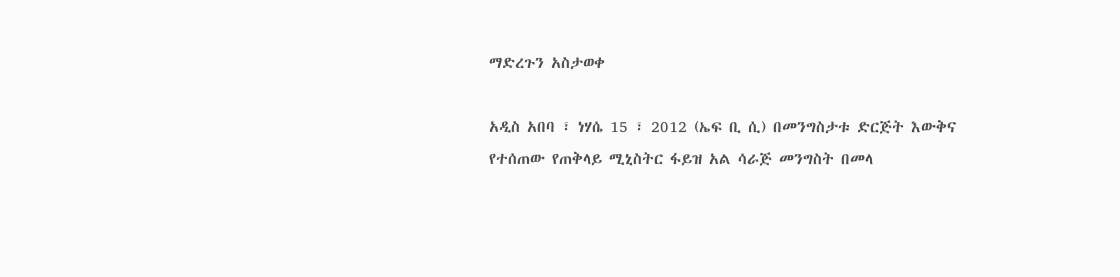ማድረጉን አስታወቀ

አዲስ አበባ ፣ ነሃሴ 15 ፣ 2012 (ኤፍ ቢ ሲ) በመንግስታቱ ድርጅት እውቅና የተሰጠው የጠቅላይ ሚኒስትር ፋይዝ አል ሳራጅ መንግስት በመላ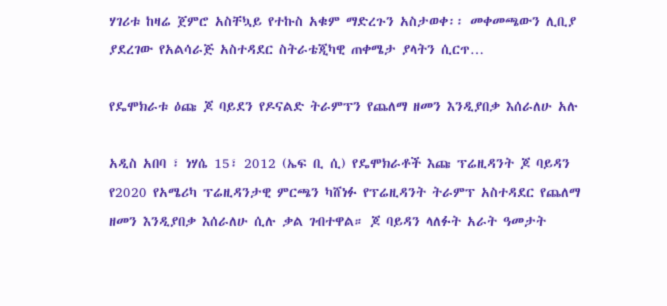ሃገሪቱ ከዛሬ ጀምሮ አስቸኳይ የተኩስ አቁም ማድረጉን አስታወቀ፡፡ መቀመጫውን ሊቢያ ያደረገው የአልሳራጅ አስተዳደር ስትራቴጂካዊ ጠቀሜታ ያላትን ሲርጥ…

የዴሞክራቱ ዕጩ ጆ ባይደን የዶናልድ ትራምፕን የጨለማ ዘመን እንዲያበቃ እሰራለሁ አሉ

አዲስ አበባ ፣ ነሃሴ 15፣ 2012 (ኤፍ ቢ ሲ) የዴሞክራቶች እጩ ፕሬዚዳንት ጆ ባይዳን የ2020 የአሜሪካ ፕሬዚዳንታዊ ምርጫን ካሸነፉ የፕሬዚዳንት ትራምፕ አስተዳደር የጨለማ ዘመን እንዲያበቃ እሰራለሁ ሲሉ ቃል ገብተዋል። ጆ ባይዳን ላለፉት አራት ዓመታት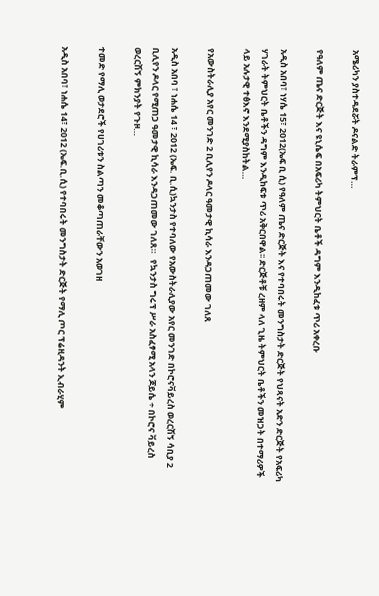አሜሪካን ያስተዳደሯት ዶናልድ ትራምፕ…

የዓለም ጤና ድርጅት እና ዩኒሴፍ በአፍሪካ ትምህርት ቤቶች ዳግም እንዲከፈቱ ጥሪ አቀረቡ

አዲስ አበባ፣ ነሃሴ 15፣ 2012(ኤፍ ቢ ሲ) የዓለም ጤና ድርጅት እና የተባበሩት መንግስታት ድርጅት የህጻናት አድን ድርጅት የአፍሪካ ሃገራት ትምህርት ቤቶችን ዳግም እንዲከፍቱ ጥሪ አቅርበዋል፡፡ ድርጅቶቹ ረዘም ላለ ጊዜ ትምህርት ቤቶችን መዝጋት በተማሪዎች ላይ አሉታዊ ተፅእኖ እንደሚያስከትል…

የአውስትራሊያ አየር መንገድ 2 ቢሊየን ዶላር ዓመታዊ ኪሳራ እንዳጋጠመው ገለጸ

አዲስ አበባ ፣ ነሐሴ 14 ፣ 2012 (ኤፍ. ቢ.ሲ)ኳንታስ የተባለው የአውስትራሊያው አየር መንገድ በኮሮናቫይረስ ወረርሽኝ ሳቢያ 2 ቢሊየን ዶላር የሚጠጋ ዓመታዊ ኪሳራ እንዳጋጠመው ገለጸ።   የኳንታስ ግሩፕ ሥራ አስፈፃሚ አላን ጆይሴ ÷ በኮሮና ቫይረስ ወረርሽኝ ምክንያት የጉዞ…

ተመድ የማሊ ወታደሮች የሀገሪቱን ስልጣን መቆጣጠራቸውን አወገዘ

አዲስ አበባ፣ ነሐሴ 14፣ 2012 (ኤፍ.ቢ.ሲ) የተባበሩት መንግስታት ድርጅት የማሊ ጦር ፕሬዚዳንት ኢብራሂም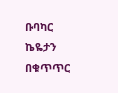ቡባካር ኬዬታን በቁጥጥር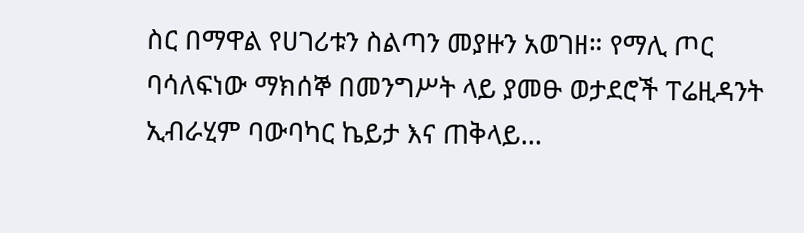ስር በማዋል የሀገሪቱን ስልጣን መያዙን አወገዘ። የማሊ ጦር ባሳለፍነው ማክሰኞ በመንግሥት ላይ ያመፁ ወታደሮች ፐሬዚዳንት ኢብራሂም ባውባካር ኬይታ እና ጠቅላይ…